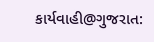કાર્યવાહી@ગુજરાત: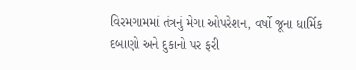વિરમગામમાં તંત્રનું મેગા ઓપરેશન, વર્ષો જૂના ધાર્મિક દબાણો અને દુકાનો પર ફરી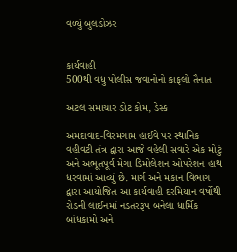વળ્યું બુલડોઝર


કાર્યવાહી
500થી વધુ પોલીસ જવાનોનો કાફલો તૈનાત

અટલ સમાચાર ડોટ કોમ, ડેસ્ક

અમદાવાદ-વિરમગામ હાઈવે પર સ્થાનિક વહીવટી તંત્ર દ્વારા આજે વહેલી સવારે એક મોટું અને અભૂતપૂર્વ મેગા ડિમોલેશન ઓપરેશન હાથ ધરવામાં આવ્યું છે. માર્ગ અને મકાન વિભાગ દ્વારા આયોજિત આ કાર્યવાહી દરમિયાન વર્ષોથી રોડની લાઈનમાં નડતરરૂપ બનેલા ધાર્મિક બાંધકામો અને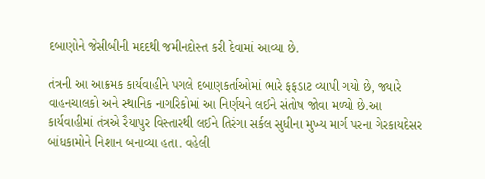દબાણોને જેસીબીની મદદથી જમીનદોસ્ત કરી દેવામાં આવ્યા છે.

તંત્રની આ આક્રમક કાર્યવાહીને પગલે દબાણકર્તાઓમાં ભારે ફફડાટ વ્યાપી ગયો છે, જ્યારે વાહનચાલકો અને સ્થાનિક નાગરિકોમાં આ નિર્ણયને લઈને સંતોષ જોવા મળ્યો છે.આ કાર્યવાહીમાં તંત્રએ રૈયાપુર વિસ્તારથી લઈને તિરંગા સર્કલ સુધીના મુખ્ય માર્ગ પરના ગેરકાયદેસર બાંધકામોને નિશાન બનાવ્યા હતા. વહેલી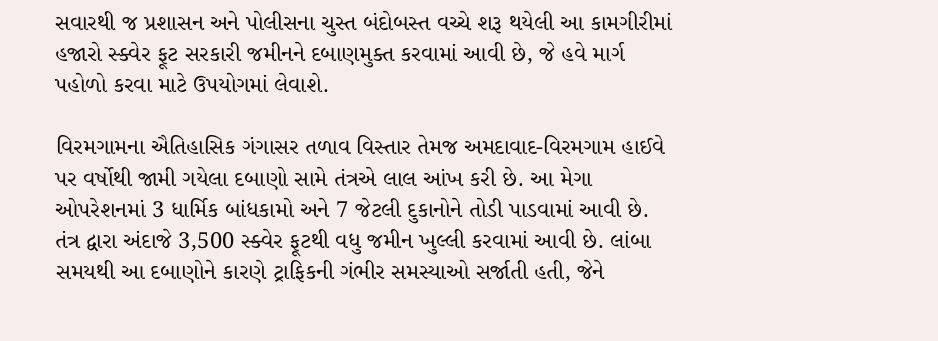સવારથી જ પ્રશાસન અને પોલીસના ચુસ્ત બંદોબસ્ત વચ્ચે શરૂ થયેલી આ કામગીરીમાં હજારો સ્ક્વેર ફૂટ સરકારી જમીનને દબાણમુક્ત કરવામાં આવી છે, જે હવે માર્ગ પહોળો કરવા માટે ઉપયોગમાં લેવાશે.

વિરમગામના ઐતિહાસિક ગંગાસર તળાવ વિસ્તાર તેમજ અમદાવાદ-વિરમગામ હાઈવે પર વર્ષોથી જામી ગયેલા દબાણો સામે તંત્રએ લાલ આંખ કરી છે. આ મેગા ઓપરેશનમાં 3 ધાર્મિક બાંધકામો અને 7 જેટલી દુકાનોને તોડી પાડવામાં આવી છે. તંત્ર દ્વારા અંદાજે 3,500 સ્ક્વેર ફૂટથી વધુ જમીન ખુલ્લી કરવામાં આવી છે. લાંબા સમયથી આ દબાણોને કારણે ટ્રાફિકની ગંભીર સમસ્યાઓ સર્જાતી હતી, જેને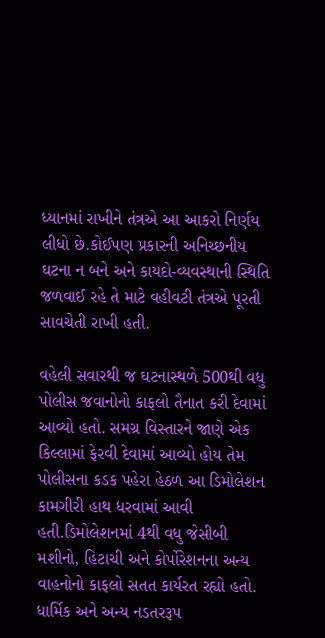ધ્યાનમાં રાખીને તંત્રએ આ આકરો નિર્ણય લીધો છે.કોઈપણ પ્રકારની અનિચ્છનીય ઘટના ન બને અને કાયદો-વ્યવસ્થાની સ્થિતિ જળવાઈ રહે તે માટે વહીવટી તંત્રએ પૂરતી સાવચેતી રાખી હતી.

વહેલી સવારથી જ ઘટનાસ્થળે 500થી વધુ પોલીસ જવાનોનો કાફલો તૈનાત કરી દેવામાં આવ્યો હતો. સમગ્ર વિસ્તારને જાણે એક કિલ્લામાં ફેરવી દેવામાં આવ્યો હોય તેમ પોલીસના કડક પહેરા હેઠળ આ ડિમોલેશન કામગીરી હાથ ધરવામાં આવી હતી.ડિમોલેશનમાં 4થી વધુ જેસીબી મશીનો, હિટાચી અને કોર્પોરેશનના અન્ય વાહનોનો કાફલો સતત કાર્યરત રહ્યો હતો. ધાર્મિક અને અન્ય નડતરરૂપ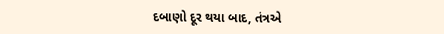દબાણો દૂર થયા બાદ, તંત્રએ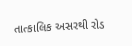તાત્કાલિક અસરથી રોડ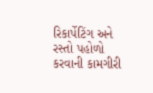રિકાર્પેટિંગ અને રસ્તો પહોળો કરવાની કામગીરી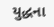યુદ્ધના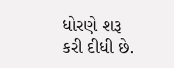ધોરણે શરૂ કરી દીધી છે.